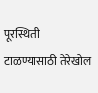पूरस्थिती टाळण्यासाठी तेरेखोल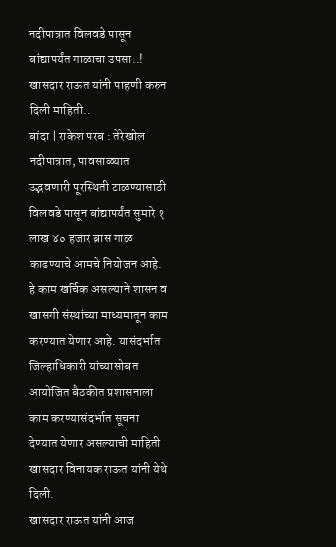नदीपात्रात विलवडे पासून बांद्यापर्यंत गाळाचा उपसा..!
खासदार राऊत यांनी पाहणी करुन दिली माहिती..
बांदा | राकेश परब : तेरेखोल नदीपात्रात, पावसाळ्यात उद्भवणारी पूरस्थिती टाळण्यासाठी विलवडे पासून बांद्यापर्यंत सुमारे १ लाख ४० हजार ब्रास गाळ काढण्याचे आमचे नियोजन आहे. हे काम खर्चिक असल्याने शासन व खासगी संस्थांच्या माध्यमातून काम करण्यात येणार आहे. यासंदर्भात जिल्हाधिकारी यांच्यासोबत आयोजित बैठकीत प्रशासनाला काम करण्यासंदर्भात सूचना देण्यात येणार असल्याची माहिती खासदार विनायक राऊत यांनी येथे दिली.
खासदार राऊत यांनी आज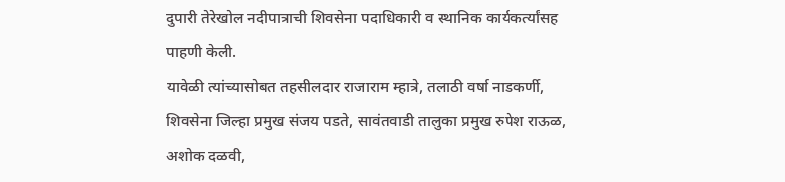दुपारी तेरेखोल नदीपात्राची शिवसेना पदाधिकारी व स्थानिक कार्यकर्त्यांसह पाहणी केली.
यावेळी त्यांच्यासोबत तहसीलदार राजाराम म्हात्रे, तलाठी वर्षा नाडकर्णी, शिवसेना जिल्हा प्रमुख संजय पडते, सावंतवाडी तालुका प्रमुख रुपेश राऊळ, अशोक दळवी,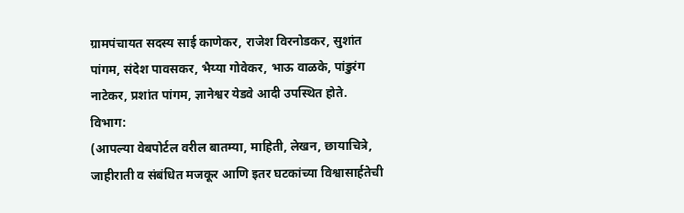ग्रामपंचायत सदस्य साई काणेकर, राजेश विरनोडकर, सुशांत पांगम, संदेश पावसकर, भैय्या गोवेकर, भाऊ वाळके, पांडुरंग नाटेकर, प्रशांत पांगम, ज्ञानेश्वर येडवे आदी उपस्थित होते.
विभाग:
(आपल्या वेबपोर्टल वरील बातम्या, माहिती, लेखन, छायाचित्रे, जाहीराती व संबंधित मजकूर आणि इतर घटकांच्या विश्वासार्हतेची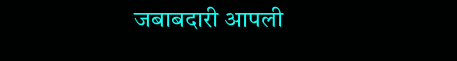जबाबदारी आपली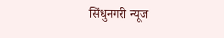सिंधुनगरी न्यूज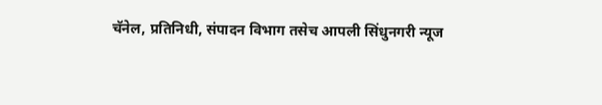चॅनेल, प्रतिनिधी, संपादन विभाग तसेच आपली सिंधुनगरी न्यूज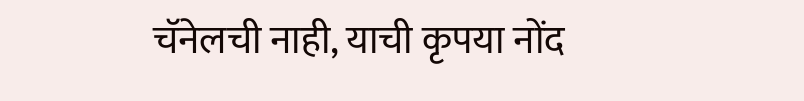चॅनेलची नाही, याची कृपया नोंद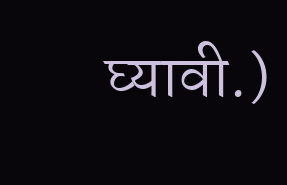घ्यावी.)